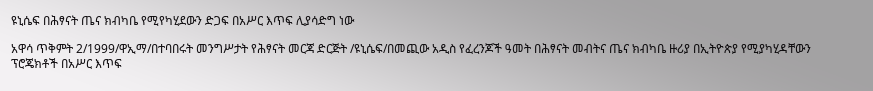ዩኒሴፍ በሕፃናት ጤና ክብካቤ የሚየካሂደውን ድጋፍ በአሥር እጥፍ ሊያሳድግ ነው

አዋሳ ጥቅምት 2/1999/ዋኢማ/በተባበሩት መንግሥታት የሕፃናት መርጃ ድርጅት /ዩኒሴፍ/በመጪው አዲስ የፈረንጆች ዓመት በሕፃናት መብትና ጤና ክብካቤ ዙሪያ በኢትዮጵያ የሚያካሂዳቸውን ፕሮጄክቶች በአሥር እጥፍ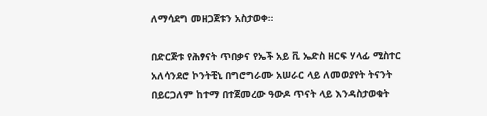ለማሳደግ መዘጋጀቱን አስታወቀ።

በድርጅቱ የሕፃናት ጥበቃና የኤች አይ ቪ ኤድስ ዘርፍ ሃላፊ ሚስተር አለሳንደሮ ኮንትቺኒ በግሮግራሙ አሠራር ላይ ለመወያየት ትናንት በይርጋለም ከተማ በተጀመረው ዓውዶ ጥናት ላይ እንዳስታወቁት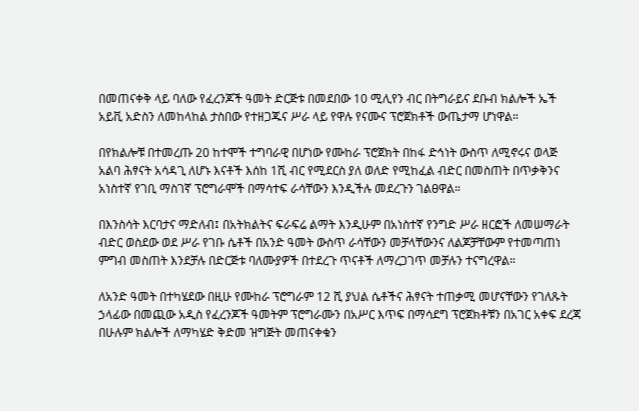በመጠናቀቅ ላይ ባለው የፈረንጆች ዓመት ድርጅቱ በመደበው 10 ሚሊየን ብር በትግራይና ደቡብ ክልሎች ኤች አይቪ አድስን ለመከላከል ታስበው የተዘጋጁና ሥራ ላይ የዋሉ የናሙና ፕሮጀክቶች ውጤታማ ሆነዋል።

በየክልሎቹ በተመረጡ 20 ከተሞች ተግባራዊ በሆነው የሙከራ ፕሮጀክት በከፋ ድኅነት ውስጥ ለሚኖሩና ወላጅ አልባ ሕፃናት አሳዳጊ ለሆኑ እናቶች እሰከ 1ሺ ብር የሚደርስ ያለ ወለድ የሚከፈል ብድር በመስጠት በጥቃቅንና አነስተኛ የገቢ ማስገኛ ፕሮግራሞች በማሳተፍ ራሳቸውን እንዲችሉ መደረጉን ገልፀዋል።

በእንስሳት እርባታና ማድለብ፤ በአትክልትና ፍራፍሬ ልማት እንዲሁም በአነስተኛ የንግድ ሥራ ዘርፎች ለመሠማራት ብድር ወስደው ወደ ሥራ የገቡ ሴቶች በአንድ ዓመት ውስጥ ራሳቸውን መቻላቸውንና ለልጆቻቸውም የተመጣጠነ ምግብ መስጠት እንደቻሉ በድርጅቱ ባለሙያዎች በተደረጉ ጥናቶች ለማረጋገጥ መቻሉን ተናግረዋል።

ለአንድ ዓመት በተካሄደው በዚሁ የሙከራ ፕሮግራም 12 ሺ ያህል ሴቶችና ሕፃናት ተጠቃሚ መሆናቸውን የገለጹት ኃላፊው በመጪው አዲስ የፈረንጆች ዓመትም ፕሮግራሙን በአሥር እጥፍ በማሳደግ ፕሮጀክቶቹን በአገር አቀፍ ደረጃ በሁሉም ክልሎች ለማካሄድ ቅድመ ዝግጅት መጠናቀቁን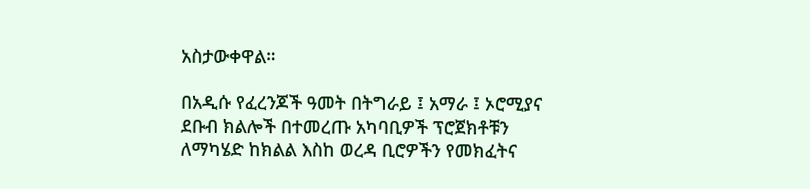አስታውቀዋል።

በአዲሱ የፈረንጆች ዓመት በትግራይ ፤ አማራ ፤ ኦሮሚያና ደቡብ ክልሎች በተመረጡ አካባቢዎች ፕሮጀክቶቹን ለማካሄድ ከክልል እስከ ወረዳ ቢሮዎችን የመክፈትና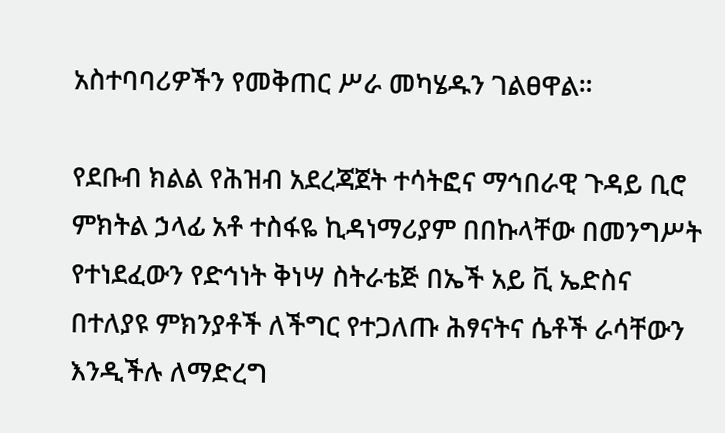አስተባባሪዎችን የመቅጠር ሥራ መካሄዱን ገልፀዋል።

የደቡብ ክልል የሕዝብ አደረጃጀት ተሳትፎና ማኅበራዊ ጉዳይ ቢሮ ምክትል ኃላፊ አቶ ተስፋዬ ኪዳነማሪያም በበኩላቸው በመንግሥት የተነደፈውን የድኅነት ቅነሣ ስትራቴጅ በኤች አይ ቪ ኤድስና በተለያዩ ምክንያቶች ለችግር የተጋለጡ ሕፃናትና ሴቶች ራሳቸውን እንዲችሉ ለማድረግ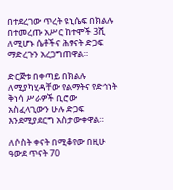በተደረገው ጥረት ዩኒሴፍ በክልሉ በተመረጡ አሥር ከተሞች 3ሺ ለሚሆኑ ሴቶችና ሕፃናት ድጋፍ ማድረጉን አረጋግጠዋል።

ድርጅቱ በቀጣይ በክልሉ ለሚያካሂዳቸው የልማትና የድኅነት ቅነሳ ሥራዎች ቢሮው አስፈላጊውን ሁሉ ድጋፍ እንደሚያደርግ አስታውቀዋል።

ለሶስት ቀናት በሚቆየው በዚሁ ዓውደ ጥናት 70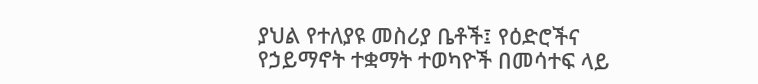ያህል የተለያዩ መስሪያ ቤቶች፤ የዕድሮችና የኃይማኖት ተቋማት ተወካዮች በመሳተፍ ላይ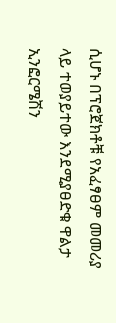ሲሆኑ በፕሮጀክቶቹ የአፈፃፀም መመሪያ ላይ ተወያይተው እንደሚያፀድቁ ዋልታ ኢንፎርሜሽን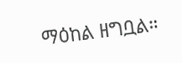ማዕከል ዘግቧል።